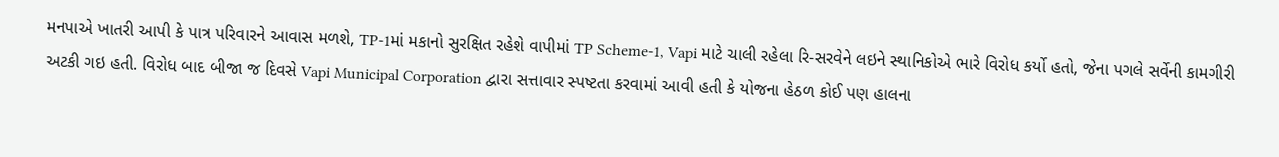મનપાએ ખાતરી આપી કે પાત્ર પરિવારને આવાસ મળશે, TP-1માં મકાનો સુરક્ષિત રહેશે વાપીમાં TP Scheme‑1, Vapi માટે ચાલી રહેલા રિ-સરવેને લઇને સ્થાનિકોએ ભારે વિરોધ કર્યો હતો, જેના પગલે સર્વેની કામગીરી અટકી ગઇ હતી. વિરોધ બાદ બીજા જ દિવસે Vapi Municipal Corporation દ્વારા સત્તાવાર સ્પષ્ટતા કરવામાં આવી હતી કે યોજના હેઠળ કોઈ પણ હાલના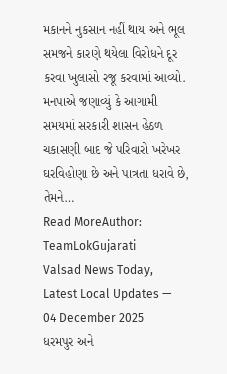મકાનને નુકસાન નહીં થાય અને ભૂલ સમજને કારણે થયેલા વિરોધને દૂર કરવા ખુલાસો રજૂ કરવામાં આવ્યો. મનપાએ જણાવ્યું કે આગામી સમયમાં સરકારી શાસન હેઠળ ચકાસણી બાદ જે પરિવારો ખરેખર ઘરવિહોણા છે અને પાત્રતા ધરાવે છે, તેમને…
Read MoreAuthor: TeamLokGujarati
Valsad News Today, Latest Local Updates — 04 December 2025
ધરમપુર અને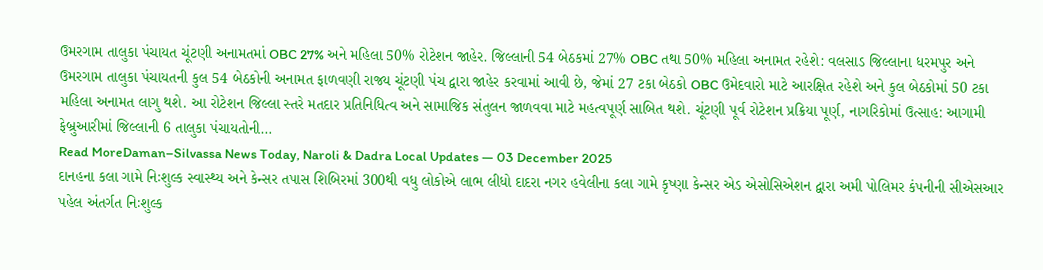ઉમરગામ તાલુકા પંચાયત ચૂંટણી અનામતમાં OBC 27% અને મહિલા 50% રોટેશન જાહેર. જિલ્લાની 54 બેઠકમાં 27% OBC તથા 50% મહિલા અનામત રહેશે: વલસાડ જિલ્લાના ધરમપુર અને ઉમરગામ તાલુકા પંચાયતની કુલ 54 બેઠકોની અનામત ફાળવણી રાજ્ય ચૂંટણી પંચ દ્વારા જાહેર કરવામાં આવી છે, જેમાં 27 ટકા બેઠકો OBC ઉમેદવારો માટે આરક્ષિત રહેશે અને કુલ બેઠકોમાં 50 ટકા મહિલા અનામત લાગુ થશે. આ રોટેશન જિલ્લા સ્તરે મતદાર પ્રતિનિધિત્વ અને સામાજિક સંતુલન જાળવવા માટે મહત્વપૂર્ણ સાબિત થશે. ચૂંટણી પૂર્વ રોટેશન પ્રક્રિયા પૂર્ણ, નાગરિકોમાં ઉત્સાહ: આગામી ફેબ્રુઆરીમાં જિલ્લાની 6 તાલુકા પંચાયતોની…
Read MoreDaman–Silvassa News Today, Naroli & Dadra Local Updates — 03 December 2025
દાનહના કલા ગામે નિઃશુલ્ક સ્વાસ્થ્ય અને કેન્સર તપાસ શિબિરમાં 300થી વધુ લોકોએ લાભ લીધો દાદરા નગર હવેલીના કલા ગામે કૃષ્ણા કેન્સર એડ એસોસિએશન દ્વારા અમી પોલિમર કંપનીની સીએસઆર પહેલ અંતર્ગત નિઃશુલ્ક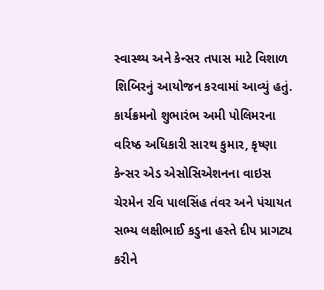સ્વાસ્થ્ય અને કેન્સર તપાસ માટે વિશાળ શિબિરનું આયોજન કરવામાં આવ્યું હતું. કાર્યક્રમનો શુભારંભ અમી પોલિમરના વરિષ્ઠ અધિકારી સારથ કુમાર, કૃષ્ણા કેન્સર એડ એસોસિએશનના વાઇસ ચેરમેન રવિ પાલસિંહ તંવર અને પંચાયત સભ્ય લક્ષીભાઈ કડુના હસ્તે દીપ પ્રાગટ્ય કરીને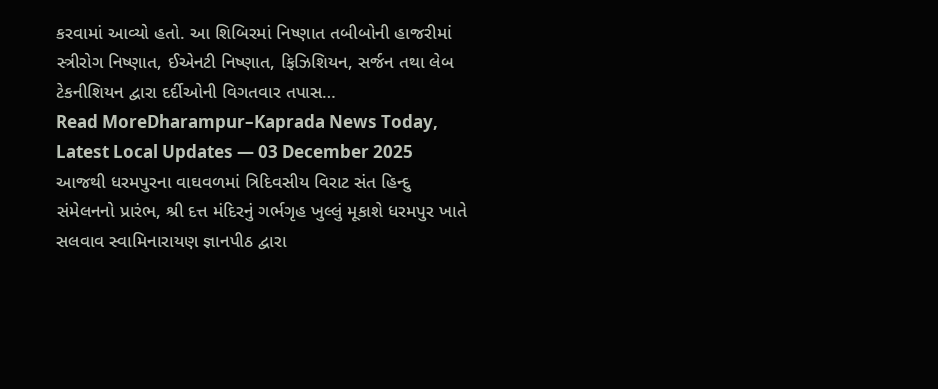કરવામાં આવ્યો હતો. આ શિબિરમાં નિષ્ણાત તબીબોની હાજરીમાં સ્ત્રીરોગ નિષ્ણાત, ઈએનટી નિષ્ણાત, ફિઝિશિયન, સર્જન તથા લેબ ટેકનીશિયન દ્વારા દર્દીઓની વિગતવાર તપાસ…
Read MoreDharampur–Kaprada News Today, Latest Local Updates — 03 December 2025
આજથી ધરમપુરના વાઘવળમાં ત્રિદિવસીય વિરાટ સંત હિન્દુ સંમેલનનો પ્રારંભ, શ્રી દત્ત મંદિરનું ગર્ભગૃહ ખુલ્લું મૂકાશે ધરમપુર ખાતે સલવાવ સ્વામિનારાયણ જ્ઞાનપીઠ દ્વારા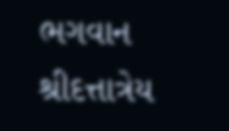ભગવાન શ્રીદત્તાત્રેય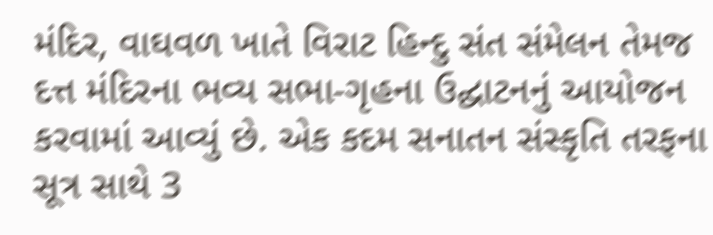મંદિર, વાઘવળ ખાતે વિરાટ હિન્દુ સંત સંમેલન તેમજ દત્ત મંદિરના ભવ્ય સભા-ગૃહના ઉદ્ઘાટનનું આયોજન કરવામાં આવ્યું છે. એક કદમ સનાતન સંસ્કૃતિ તરફના સૂત્ર સાથે 3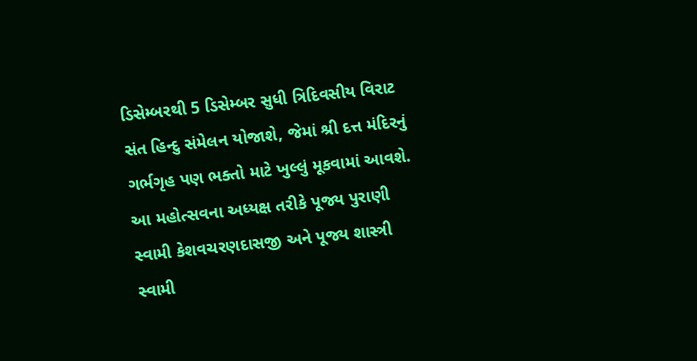ડિસેમ્બરથી 5 ડિસેમ્બર સુધી ત્રિદિવસીય વિરાટ સંત હિન્દુ સંમેલન યોજાશે, જેમાં શ્રી દત્ત મંદિરનું ગર્ભગૃહ પણ ભક્તો માટે ખુલ્લું મૂકવામાં આવશે. આ મહોત્સવના અધ્યક્ષ તરીકે પૂજ્ય પુરાણી સ્વામી કેશવચરણદાસજી અને પૂજ્ય શાસ્ત્રી સ્વામી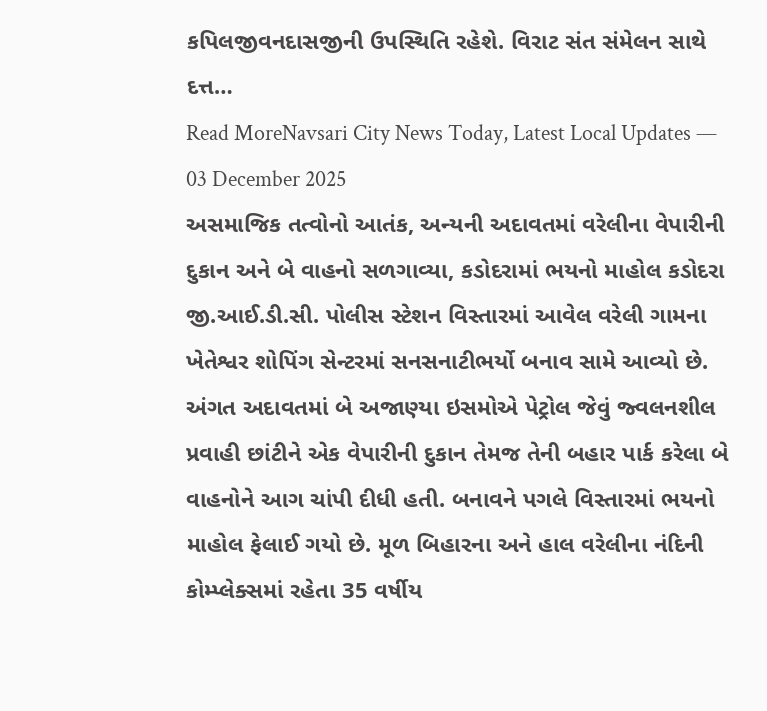કપિલજીવનદાસજીની ઉપસ્થિતિ રહેશે. વિરાટ સંત સંમેલન સાથે દત્ત…
Read MoreNavsari City News Today, Latest Local Updates — 03 December 2025
અસમાજિક તત્વોનો આતંક, અન્યની અદાવતમાં વરેલીના વેપારીની દુકાન અને બે વાહનો સળગાવ્યા, કડોદરામાં ભયનો માહોલ કડોદરા જી.આઈ.ડી.સી. પોલીસ સ્ટેશન વિસ્તારમાં આવેલ વરેલી ગામના ખેતેશ્વર શોપિંગ સેન્ટરમાં સનસનાટીભર્યો બનાવ સામે આવ્યો છે. અંગત અદાવતમાં બે અજાણ્યા ઇસમોએ પેટ્રોલ જેવું જ્વલનશીલ પ્રવાહી છાંટીને એક વેપારીની દુકાન તેમજ તેની બહાર પાર્ક કરેલા બે વાહનોને આગ ચાંપી દીધી હતી. બનાવને પગલે વિસ્તારમાં ભયનો માહોલ ફેલાઈ ગયો છે. મૂળ બિહારના અને હાલ વરેલીના નંદિની કોમ્પ્લેક્સમાં રહેતા 35 વર્ષીય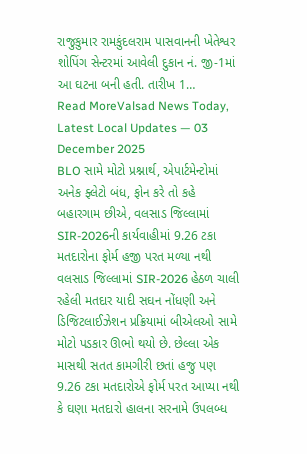રાજુકુમાર રામકુંદલરામ પાસવાનની ખેતેશ્વર શોપિંગ સેન્ટરમાં આવેલી દુકાન નં. જી-1માં આ ઘટના બની હતી. તારીખ 1…
Read MoreValsad News Today, Latest Local Updates — 03 December 2025
BLO સામે મોટો પ્રશ્નાર્થ, એપાર્ટમેન્ટોમાં અનેક ફ્લેટો બંધ, ફોન કરે તો કહે બહારગામ છીએ, વલસાડ જિલ્લામાં SIR-2026ની કાર્યવાહીમાં 9.26 ટકા મતદારોના ફોર્મ હજી પરત મળ્યા નથી વલસાડ જિલ્લામાં SIR-2026 હેઠળ ચાલી રહેલી મતદાર યાદી સઘન નોંધણી અને ડિજિટલાઈઝેશન પ્રક્રિયામાં બીએલઓ સામે મોટો પડકાર ઊભો થયો છે. છેલ્લા એક માસથી સતત કામગીરી છતાં હજુ પણ 9.26 ટકા મતદારોએ ફોર્મ પરત આપ્યા નથી કે ઘણા મતદારો હાલના સરનામે ઉપલબ્ધ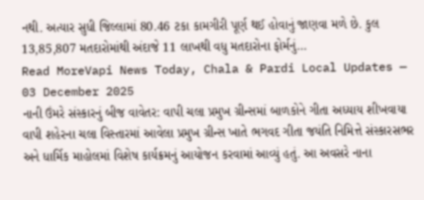નથી. અત્યાર સુધી જિલ્લામાં 80.46 ટકા કામગીરી પૂર્ણ થઈ હોવાનું જાણવા મળે છે. કુલ 13,85,807 મતદારોમાંથી અંદાજે 11 લાખથી વધુ મતદારોના ફોર્મનું…
Read MoreVapi News Today, Chala & Pardi Local Updates — 03 December 2025
નાની ઉંમરે સંસ્કારનું બીજ વાવેતર: વાપી ચલા પ્રમુખ ગ્રીન્સમાં બાળકોને ગીતા અધ્યાય શીખવાયા વાપી શહેરના ચલા વિસ્તારમાં આવેલા પ્રમુખ ગ્રીન્સ ખાતે ભગવદ ગીતા જયંતિ નિમિત્તે સંસ્કારસભર અને ધાર્મિક માહોલમાં વિશેષ કાર્યક્રમનું આયોજન કરવામાં આવ્યું હતું. આ અવસરે નાના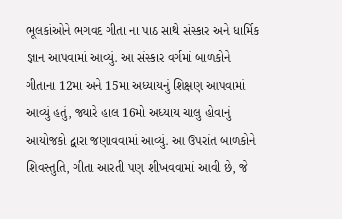ભૂલકાંઓને ભગવદ ગીતા ના પાઠ સાથે સંસ્કાર અને ધાર્મિક જ્ઞાન આપવામાં આવ્યું. આ સંસ્કાર વર્ગમાં બાળકોને ગીતાના 12મા અને 15મા અધ્યાયનું શિક્ષણ આપવામાં આવ્યું હતું, જ્યારે હાલ 16મો અધ્યાય ચાલુ હોવાનું આયોજકો દ્વારા જણાવવામાં આવ્યું. આ ઉપરાંત બાળકોને શિવસ્તુતિ, ગીતા આરતી પણ શીખવવામાં આવી છે, જે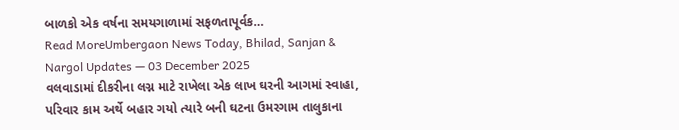બાળકો એક વર્ષના સમયગાળામાં સફળતાપૂર્વક…
Read MoreUmbergaon News Today, Bhilad, Sanjan & Nargol Updates — 03 December 2025
વલવાડામાં દીકરીના લગ્ન માટે રાખેલા એક લાખ ઘરની આગમાં સ્વાહા, પરિવાર કામ અર્થે બહાર ગયો ત્યારે બની ઘટના ઉમરગામ તાલુકાના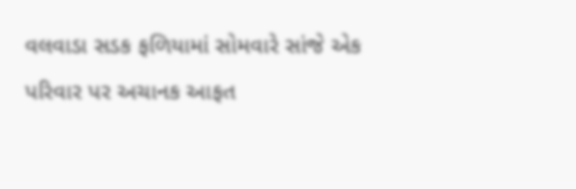વલવાડા સડક ફળિયામાં સોમવારે સાંજે એક પરિવાર પર અચાનક આફત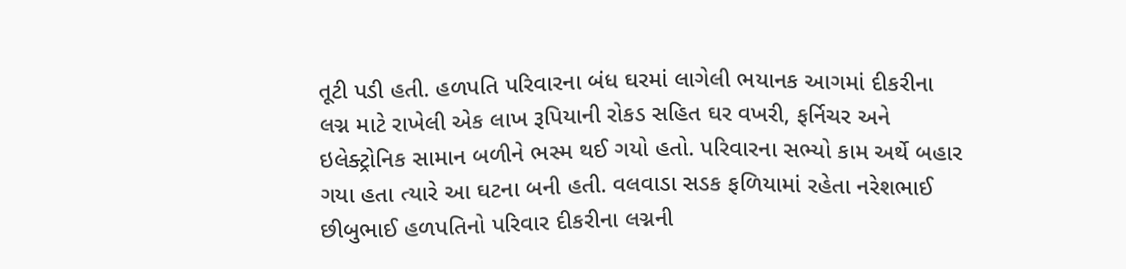તૂટી પડી હતી. હળપતિ પરિવારના બંધ ઘરમાં લાગેલી ભયાનક આગમાં દીકરીના લગ્ન માટે રાખેલી એક લાખ રૂપિયાની રોકડ સહિત ઘર વખરી, ફર્નિચર અને ઇલેક્ટ્રોનિક સામાન બળીને ભસ્મ થઈ ગયો હતો. પરિવારના સભ્યો કામ અર્થે બહાર ગયા હતા ત્યારે આ ઘટના બની હતી. વલવાડા સડક ફળિયામાં રહેતા નરેશભાઈ છીબુભાઈ હળપતિનો પરિવાર દીકરીના લગ્નની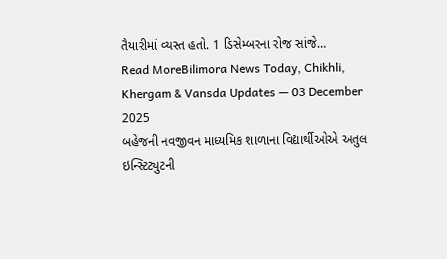તૈયારીમાં વ્યસ્ત હતો. 1 ડિસેમ્બરના રોજ સાંજે…
Read MoreBilimora News Today, Chikhli, Khergam & Vansda Updates — 03 December 2025
બહેજની નવજીવન માધ્યમિક શાળાના વિદ્યાર્થીઓએ અતુલ ઇન્સ્ટિટ્યુટની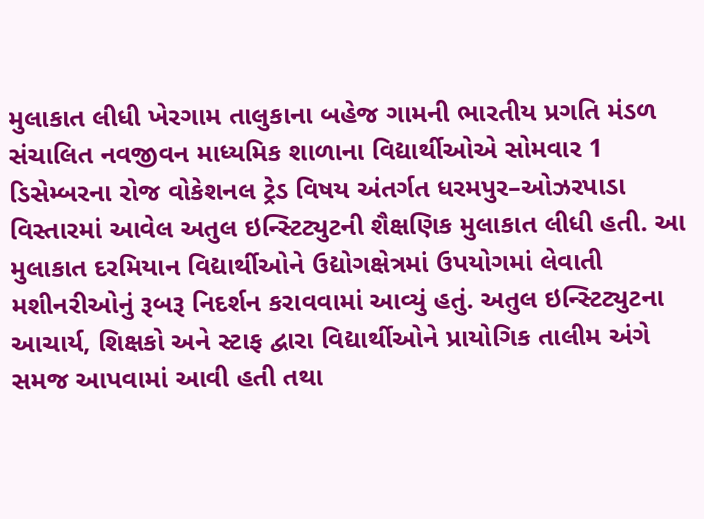મુલાકાત લીધી ખેરગામ તાલુકાના બહેજ ગામની ભારતીય પ્રગતિ મંડળ સંચાલિત નવજીવન માધ્યમિક શાળાના વિદ્યાર્થીઓએ સોમવાર 1 ડિસેમ્બરના રોજ વોકેશનલ ટ્રેડ વિષય અંતર્ગત ધરમપુર–ઓઝરપાડા વિસ્તારમાં આવેલ અતુલ ઇન્સ્ટિટ્યુટની શૈક્ષણિક મુલાકાત લીધી હતી. આ મુલાકાત દરમિયાન વિદ્યાર્થીઓને ઉદ્યોગક્ષેત્રમાં ઉપયોગમાં લેવાતી મશીનરીઓનું રૂબરૂ નિદર્શન કરાવવામાં આવ્યું હતું. અતુલ ઇન્સ્ટિટ્યુટના આચાર્ય, શિક્ષકો અને સ્ટાફ દ્વારા વિદ્યાર્થીઓને પ્રાયોગિક તાલીમ અંગે સમજ આપવામાં આવી હતી તથા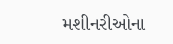મશીનરીઓના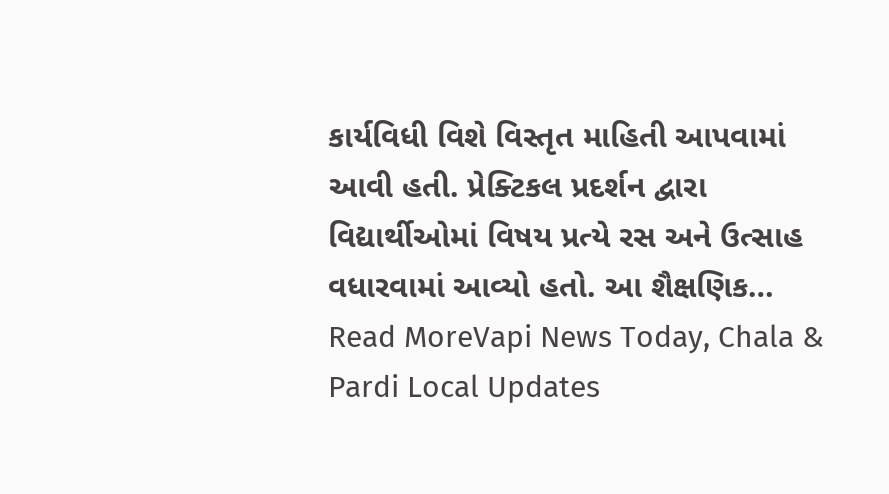કાર્યવિધી વિશે વિસ્તૃત માહિતી આપવામાં આવી હતી. પ્રેક્ટિકલ પ્રદર્શન દ્વારા વિદ્યાર્થીઓમાં વિષય પ્રત્યે રસ અને ઉત્સાહ વધારવામાં આવ્યો હતો. આ શૈક્ષણિક…
Read MoreVapi News Today, Chala & Pardi Local Updates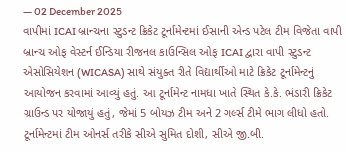— 02 December 2025
વાપીમાં ICAI બ્રાન્ચના સ્ટુડન્ટ ક્રિકેટ ટૂર્નામેન્ટમાં ઈસાની એન્ડ પટેલ ટીમ વિજેતા વાપી બ્રાન્ચ ઓફ વેસ્ટર્ન ઈન્ડિયા રીજનલ કાઉન્સિલ ઓફ ICAI દ્વારા વાપી સ્ટુડન્ટ એસોસિયેશન (WICASA) સાથે સંયુક્ત રીતે વિદ્યાર્થીઓ માટે ક્રિકેટ ટૂર્નામેન્ટનું આયોજન કરવામાં આવ્યું હતું. આ ટૂર્નામેન્ટ નામધા ખાતે સ્થિત કે.કે. ભંડારી ક્રિકેટ ગ્રાઉન્ડ પર યોજાયું હતું, જેમાં 5 બોયઝ ટીમ અને 2 ગર્લ્સ ટીમે ભાગ લીધો હતો. ટૂર્નામેન્ટમાં ટીમ ઓનર્સ તરીકે સીએ સુમિત દોશી, સીએ જી.બી.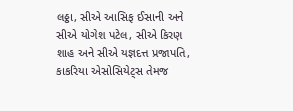લઠ્ઠા, સીએ આસિફ ઈસાની અને સીએ યોગેશ પટેલ, સીએ કિરણ શાહ અને સીએ યજ્ઞદત્ત પ્રજાપતિ, કાકરિયા એસોસિયેટ્સ તેમજ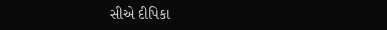સીએ દીપિકા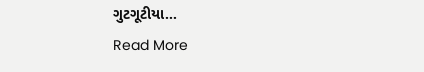ગુટગૂટીયા…
Read More